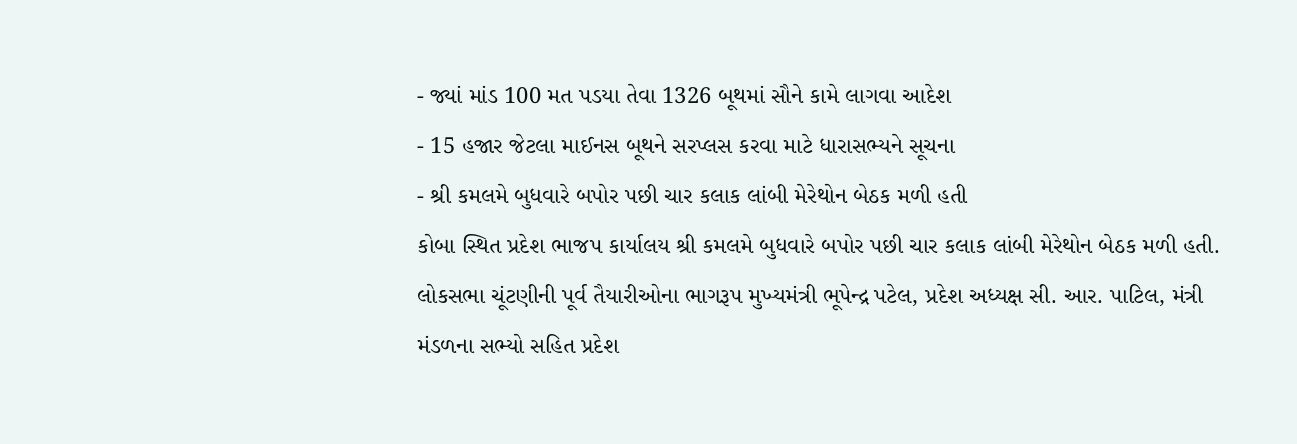- જ્યાં માંડ 100 મત પડયા તેવા 1326 બૂથમાં સૌને કામે લાગવા આદેશ
- 15 હજાર જેટલા માઈનસ બૂથને સરપ્લસ કરવા માટે ધારાસભ્યને સૂચના
- શ્રી કમલમે બુધવારે બપોર પછી ચાર કલાક લાંબી મેરેથોન બેઠક મળી હતી
કોબા સ્થિત પ્રદેશ ભાજપ કાર્યાલય શ્રી કમલમે બુધવારે બપોર પછી ચાર કલાક લાંબી મેરેથોન બેઠક મળી હતી. લોકસભા ચૂંટણીની પૂર્વ તૈયારીઓના ભાગરૂપ મુખ્યમંત્રી ભૂપેન્દ્ર પટેલ, પ્રદેશ અધ્યક્ષ સી. આર. પાટિલ, મંત્રી મંડળના સભ્યો સહિત પ્રદેશ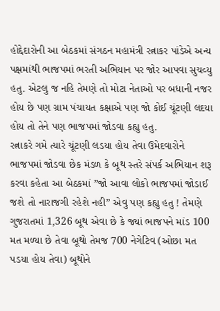હોદ્દેદારોની આ બેઠકમાં સંગઠન મહામંત્રી રત્નાકર પાંડેએ અન્ય પક્ષમાંથી ભાજપમાં ભરતી અભિયાન પર જોર આપવા સુચવ્યુ હતુ. એટલુ જ નહિ તેમણે તો મોટા નેતાઓ પર બધાની નજર હોય છે પણ ગ્રામ પંચાયત કક્ષાએ પણ જો કોઈ ચૂંટણી લદયા હોય તો તેને પણ ભાજપમાં જોડવા કહ્યુ હતુ.
રત્નાકરે ગમે ત્યારે ચૂંટણી લડયા હોય તેવા ઉમેદવારોને ભાજપમાં જોડવા છેક મંડળ કે બૂથ સ્તરે સંપર્ક અભિયાન શરૂ કરવા કહેતા આ બેઠકમાં ”જો આવા લોકો ભાજપમાં જોડાઈ જશે તો નારાજગી રહેશે નહી” એવુ પણ કહ્યુ હતુ ! તેમણે ગુજરાતમાં 1,326 બૂથ એવા છે કે જ્યાં ભાજપને માંડ 100 મત મળ્યા છે તેવા બૂથો તેમજ 700 નેગેટિવ (ઓછા મત પડયા હોય તેવા) બૂથોને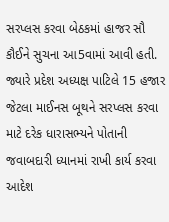સરપ્લસ કરવા બેઠકમાં હાજર સૌ કૌઈને સુચના આ5વામાં આવી હતી. જ્યારે પ્રદેશ અધ્યક્ષ પાટિલે 15 હજાર જેટલા માઈનસ બૂથને સરપ્લસ કરવા માટે દરેક ધારાસભ્યને પોતાની જવાબદારી ધ્યાનમાં રાખી કાર્ય કરવા આદેશ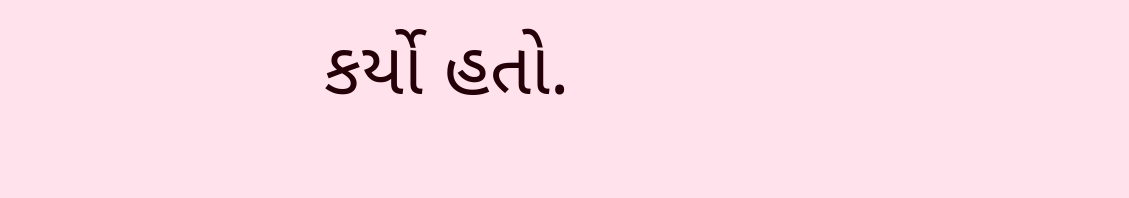કર્યો હતો.